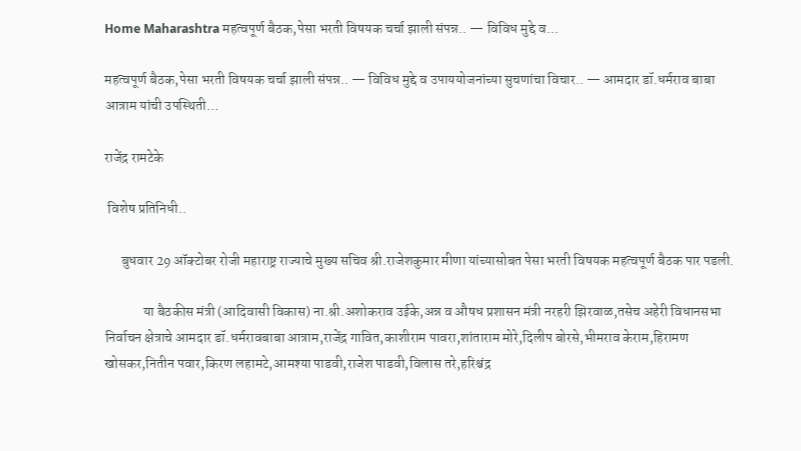Home Maharashtra महत्वपूर्ण बैठक,पेसा भरती विषयक चर्चा झाली संपन्न.. — विविध मुद्दे व...

महत्वपूर्ण बैठक,पेसा भरती विषयक चर्चा झाली संपन्न.. — विविध मुद्दे व उपाययोजनांच्या सुचणांचा विचार.. — आमदार डॉ.धर्मराव बाबा आत्राम यांची उपस्थिती…

राजेंद्र रामटेके

 विशेष प्रतिनिधी..

      बुधवार 29 ऑक्टोबर रोजी महाराष्ट्र राज्याचे मुख्य सचिव श्री.राजेशकुमार मीणा यांच्यासोबत पेसा भरती विषयक महत्वपूर्ण बैठक पार पडली.

              या बैठकीस मंत्री (आदिवासी विकास) ना.श्री.अशोकराव उईके,अन्न व औषध प्रशासन मंत्री नरहरी झिरवाळ,तसेच अहेरी विधानसभा निर्वाचन क्षेत्राचे आमदार डॉ.धर्मरावबाबा आत्राम,राजेंद्र गावित,काशीराम पावरा,शांताराम मोरे,दिलीप बोरसे,भीमराव केराम,हिरामण खोसकर,नितीन पवार,किरण लहामटे,आमश्या पाडवी,राजेश पाडवी,विलास तरे,हरिश्चंद्र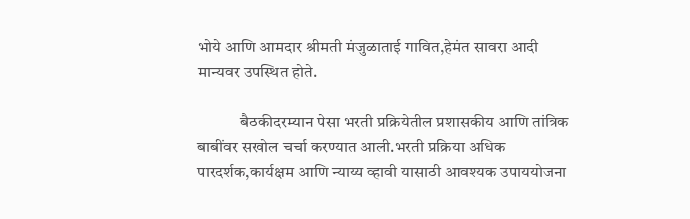भोये आणि आमदार श्रीमती मंजुळाताई गावित,हेमंत सावरा आदी मान्यवर उपस्थित होते.

             बैठकीदरम्यान पेसा भरती प्रक्रियेतील प्रशासकीय आणि तांत्रिक बाबींवर सखोल चर्चा करण्यात आली.भरती प्रक्रिया अधिक पारदर्शक,कार्यक्षम आणि न्याय्य व्हावी यासाठी आवश्यक उपाययोजना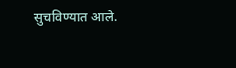सुचविण्यात आले.